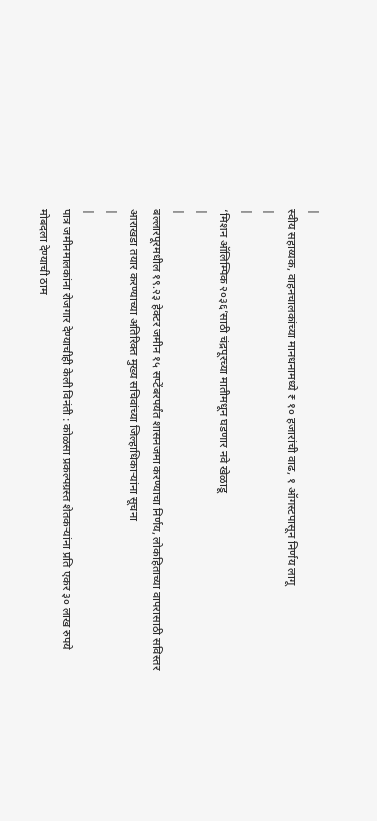|
स्वीय सहाय्यक, वाहनचालकांच्या मानधनामध्ये ₹ १० हजारांची वाढ, १ ऑगस्टपासून निर्णय लागू
|
|
‘मिशन ऑलिम्पिक २०३६’साठी चंद्रपूरच्या मातीमधून घडणार नवे खेळाडू
|
|
बल्लारपूरमधील १९.२३ हेक्टर जमीन १५ सप्टेंबरपर्यंत शासनजमा करण्याचा निर्णय, लोकहिताच्या वापरासाठी सविस्तर आराखडा तयार करण्याच्या अतिरिक्त मुख्य सचिवांच्या जिल्हाधिकाऱ्यांना सूचना
|
|
पात्र जमीनमालकांना रोजगार देण्याचीही केली विनंती : कोळसा प्रकल्पग्रस्त शेतकऱ्यांना प्रति एकर ३० लाख रुपये मोबदला देण्याची ठाम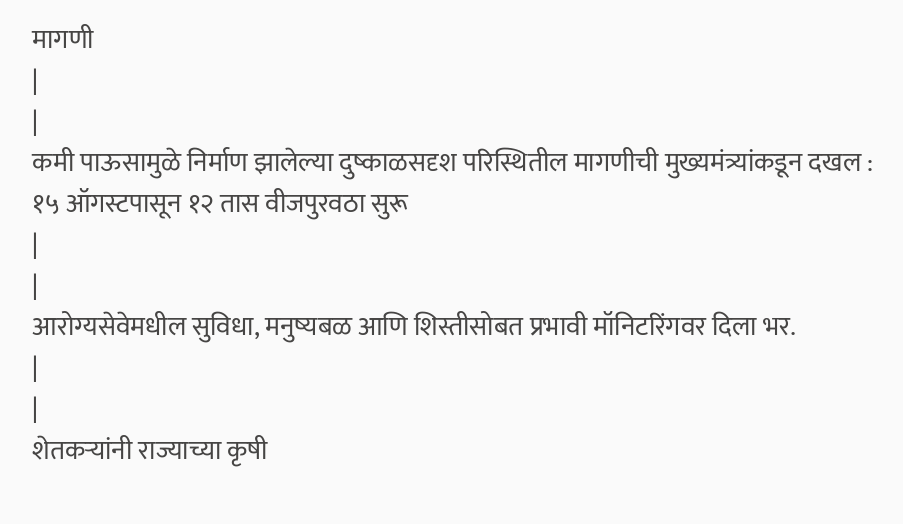मागणी
|
|
कमी पाऊसामुळे निर्माण झालेल्या दुष्काळसदृश परिस्थितील मागणीची मुख्यमंत्र्यांकडून दखल : १५ ऑगस्टपासून १२ तास वीजपुरवठा सुरू
|
|
आरोग्यसेवेमधील सुविधा, मनुष्यबळ आणि शिस्तीसोबत प्रभावी मॉनिटरिंगवर दिला भर.
|
|
शेतकऱ्यांनी राज्याच्या कृषी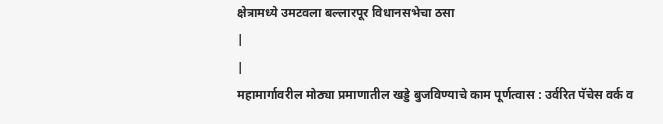क्षेत्रामध्ये उमटवला बल्लारपूर विधानसभेचा ठसा
|
|
महामार्गावरील मोठ्या प्रमाणातील खड्डे बुजविण्याचे काम पूर्णत्वास : उर्वरित पॅचेस वर्क व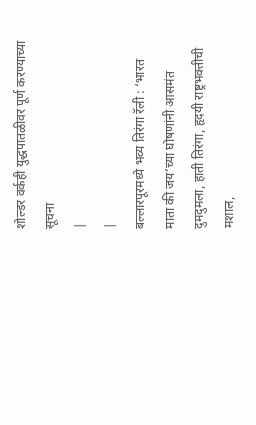शोल्डर वर्कही युद्धपातळीवर पूर्ण करण्याच्या सूचना
|
|
बल्लारपूरमध्ये भव्य तिरंगा रॅली : ‘भारत माता की जय’च्या घोषणांनी आसमंत दुमदुमला, हाती तिरंगा, हृदयी राष्ट्रभक्तीची मशाल,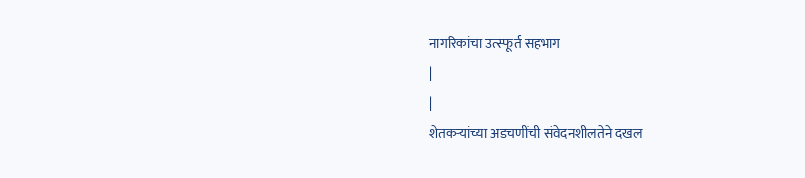नागरिकांचा उत्स्फूर्त सहभाग
|
|
शेतकऱ्यांच्या अडचणींची संवेदनशीलतेने दखल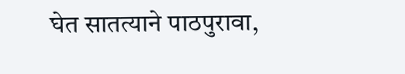घेत सातत्याने पाठपुरावा,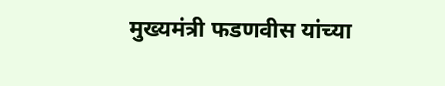मुख्यमंत्री फडणवीस यांच्या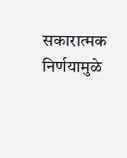सकारात्मक निर्णयामुळे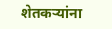शेतकऱ्यांना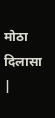मोठा दिलासा
|